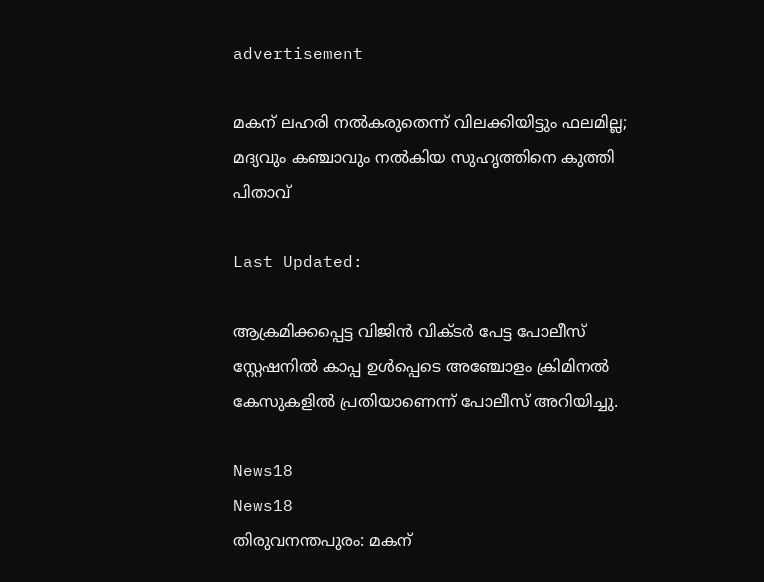advertisement

മകന് ലഹരി നൽകരുതെന്ന് വിലക്കിയിട്ടും ഫലമില്ല; മദ്യവും കഞ്ചാവും നൽകിയ സുഹൃത്തിനെ കുത്തി പിതാവ്

Last Updated:

ആക്രമിക്കപ്പെട്ട വിജിൻ വിക്ടർ പേട്ട പോലീസ് സ്റ്റേഷനിൽ കാപ്പ ഉൾപ്പെടെ അഞ്ചോളം ക്രിമിനൽ കേസുകളിൽ പ്രതിയാണെന്ന് പോലീസ് അറിയിച്ചു.

News18
News18
തിരുവനന്തപുരം: മകന്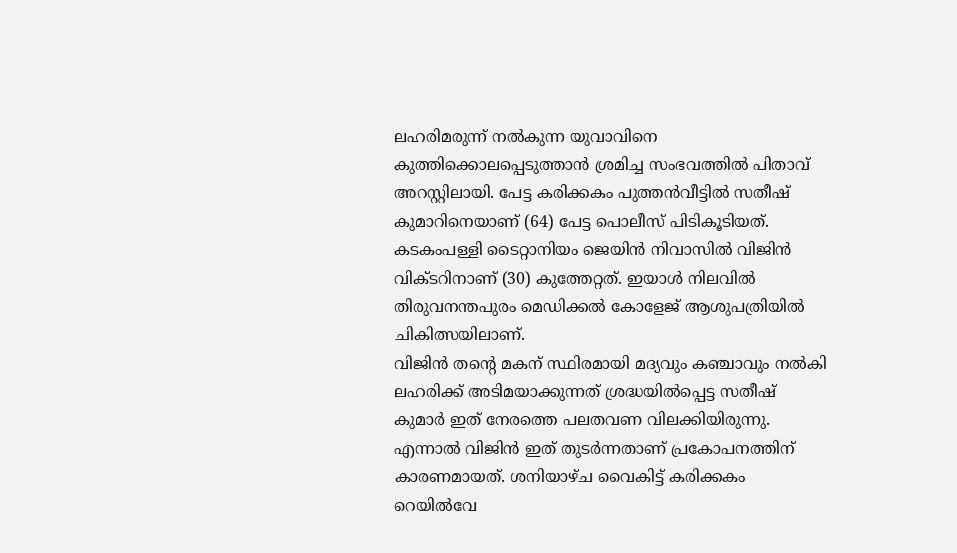ലഹരിമരുന്ന് നൽകുന്ന യുവാവിനെ കുത്തിക്കൊലപ്പെടുത്താൻ ശ്രമിച്ച സംഭവത്തിൽ പിതാവ് അറസ്റ്റിലായി. പേട്ട കരിക്കകം പുത്തൻവീട്ടിൽ സതീഷ് കുമാറിനെയാണ് (64) പേട്ട പൊലീസ് പിടികൂടിയത്. കടകംപള്ളി ടൈറ്റാനിയം ജെയിൻ നിവാസിൽ വിജിൻ വിക്ടറിനാണ് (30) കുത്തേറ്റത്. ഇയാൾ നിലവിൽ തിരുവനന്തപുരം മെഡിക്കൽ കോളേജ് ആശുപത്രിയിൽ ചികിത്സയിലാണ്.
വിജിൻ തന്റെ മകന് സ്ഥിരമായി മദ്യവും കഞ്ചാവും നൽകി ലഹരിക്ക് അടിമയാക്കുന്നത് ശ്രദ്ധയിൽപ്പെട്ട സതീഷ് കുമാർ ഇത് നേരത്തെ പലതവണ വിലക്കിയിരുന്നു. എന്നാൽ വിജിൻ ഇത് തുടർന്നതാണ് പ്രകോപനത്തിന് കാരണമായത്. ശനിയാഴ്ച വൈകിട്ട് കരിക്കകം റെയിൽവേ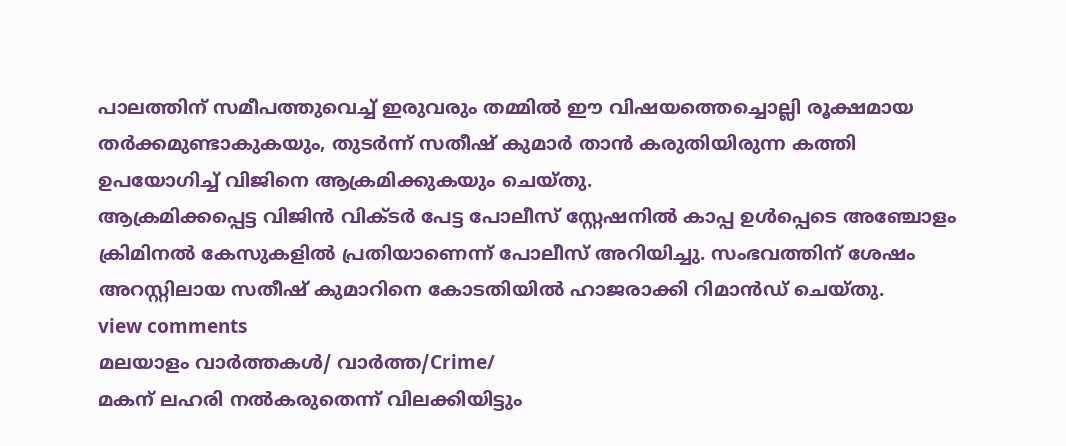പാലത്തിന് സമീപത്തുവെച്ച് ഇരുവരും തമ്മിൽ ഈ വിഷയത്തെച്ചൊല്ലി രൂക്ഷമായ തർക്കമുണ്ടാകുകയും, തുടർന്ന് സതീഷ് കുമാർ താൻ കരുതിയിരുന്ന കത്തി ഉപയോഗിച്ച് വിജിനെ ആക്രമിക്കുകയും ചെയ്തു.
ആക്രമിക്കപ്പെട്ട വിജിൻ വിക്ടർ പേട്ട പോലീസ് സ്റ്റേഷനിൽ കാപ്പ ഉൾപ്പെടെ അഞ്ചോളം ക്രിമിനൽ കേസുകളിൽ പ്രതിയാണെന്ന് പോലീസ് അറിയിച്ചു. സംഭവത്തിന് ശേഷം അറസ്റ്റിലായ സതീഷ് കുമാറിനെ കോടതിയിൽ ഹാജരാക്കി റിമാൻഡ് ചെയ്തു.
view comments
മലയാളം വാർത്തകൾ/ വാർത്ത/Crime/
മകന് ലഹരി നൽകരുതെന്ന് വിലക്കിയിട്ടും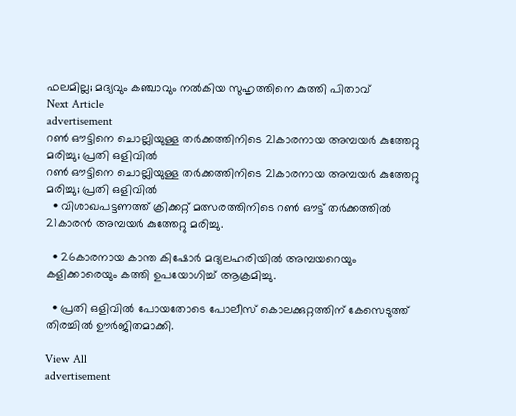ഫലമില്ല; മദ്യവും കഞ്ചാവും നൽകിയ സുഹൃത്തിനെ കുത്തി പിതാവ്
Next Article
advertisement
റൺ ഔട്ടിനെ ചൊല്ലിയുള്ള തർക്കത്തിനിടെ 21കാരനായ അമ്പയർ കുത്തേറ്റു മരിച്ചു; പ്രതി ഒളിവിൽ
റൺ ഔട്ടിനെ ചൊല്ലിയുള്ള തർക്കത്തിനിടെ 21കാരനായ അമ്പയർ കുത്തേറ്റു മരിച്ചു; പ്രതി ഒളിവിൽ
  • വിശാഖപട്ടണത്ത് ക്രിക്കറ്റ് മത്സരത്തിനിടെ റൺ ഔട്ട് തർക്കത്തിൽ 21കാരൻ അമ്പയർ കുത്തേറ്റു മരിച്ചു.

  • 26കാരനായ കാന്ത കിഷോർ മദ്യലഹരിയിൽ അമ്പയറെയും കളിക്കാരെയും കത്തി ഉപയോഗിച്ച് ആക്രമിച്ചു.

  • പ്രതി ഒളിവിൽ പോയതോടെ പോലീസ് കൊലക്കുറ്റത്തിന് കേസെടുത്ത് തിരച്ചിൽ ഊർജിതമാക്കി.

View All
advertisement